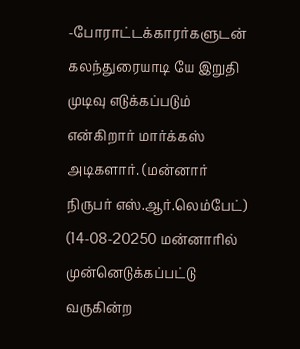-போராட்டக்காரர்களுடன் கலந்துரையாடி யே இறுதி முடிவு எடுக்கப்படும் என்கிறார் மார்க்கஸ் அடிகளார். (மன்னார் நிருபர் எஸ்.ஆர்.லெம்பேட்) (14-08-20250 மன்னாரில் முன்னெடுக்கப்பட்டு வருகின்ற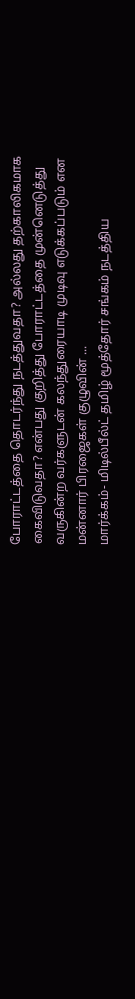போராட்டத்தை தொடர்ந்து நடத்துவதா? அல்லது தற்காலிகமாக கைவிடுவதா? என்பது குறித்து போராட்டத்தை முன்னெடுத்து வருகின்ற வர்களுடன் கலந்துரையாடி முடிவு எடுக்கப்படும் என மன்னார் பிரஜைகள் குழுவின் ...
மார்க்கம்- மிடில்பீல்ட் தமிழ் மூத்தோர் சங்கம் நடத்திய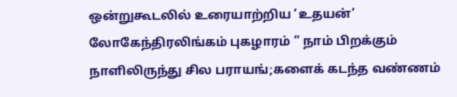ஒன்றுகூடலில் உரையாற்றிய ‘உதயன்’ லோகேந்திரலிங்கம் புகழாரம் ” நாம் பிறக்கும் நாளிலிருந்து சில பராயங்;களைக் கடந்த வண்ணம்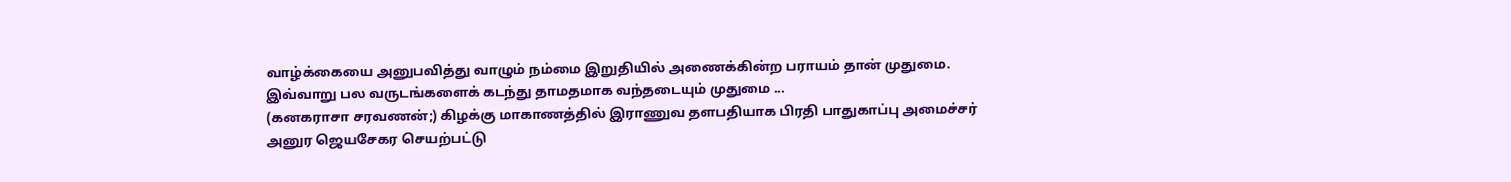வாழ்க்கையை அனுபவித்து வாழும் நம்மை இறுதியில் அணைக்கின்ற பராயம் தான் முதுமை. இவ்வாறு பல வருடங்களைக் கடந்து தாமதமாக வந்தடையும் முதுமை ...
(கனகராசா சரவணன்;) கிழக்கு மாகாணத்தில் இராணுவ தளபதியாக பிரதி பாதுகாப்பு அமைச்சர் அனுர ஜெயசேகர செயற்பட்டு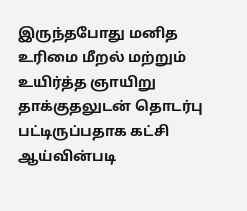இருந்தபோது மனித உரிமை மீறல் மற்றும் உயிர்த்த ஞாயிறு தாக்குதலுடன் தொடர்பு பட்டிருப்பதாக கட்சி ஆய்வின்படி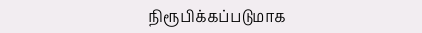நிரூபிக்கப்படுமாக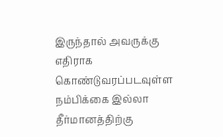இருந்தால் அவருக்கு எதிராக கொண்டுவரப்படவுள்ள நம்பிக்கை இல்லா தீர்மானத்திற்கு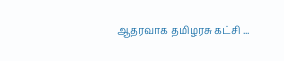ஆதரவாக தமிழரசு கட்சி ...